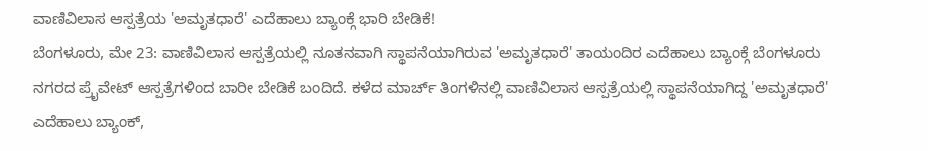ವಾಣಿವಿಲಾಸ ಆಸ್ಪತ್ರೆಯ 'ಅಮೃತಧಾರೆ' ಎದೆಹಾಲು ಬ್ಯಾಂಕ್ಗೆ ಭಾರಿ ಬೇಡಿಕೆ!
ಬೆಂಗಳೂರು, ಮೇ 23: ವಾಣಿವಿಲಾಸ ಆಸ್ಪತ್ರೆಯಲ್ಲಿ ನೂತನವಾಗಿ ಸ್ಥಾಪನೆಯಾಗಿರುವ 'ಅಮೃತಧಾರೆ' ತಾಯಂದಿರ ಎದೆಹಾಲು ಬ್ಯಾಂಕ್ಗೆ ಬೆಂಗಳೂರು ನಗರದ ಪ್ರೈವೇಟ್ ಆಸ್ಪತ್ರೆಗಳಿಂದ ಬಾರೀ ಬೇಡಿಕೆ ಬಂದಿದೆ. ಕಳೆದ ಮಾರ್ಚ್ ತಿಂಗಳಿನಲ್ಲಿ ವಾಣಿವಿಲಾಸ ಆಸ್ಪತ್ರೆಯಲ್ಲಿ ಸ್ಥಾಪನೆಯಾಗಿದ್ದ 'ಅಮೃತಧಾರೆ' ಎದೆಹಾಲು ಬ್ಯಾಂಕ್,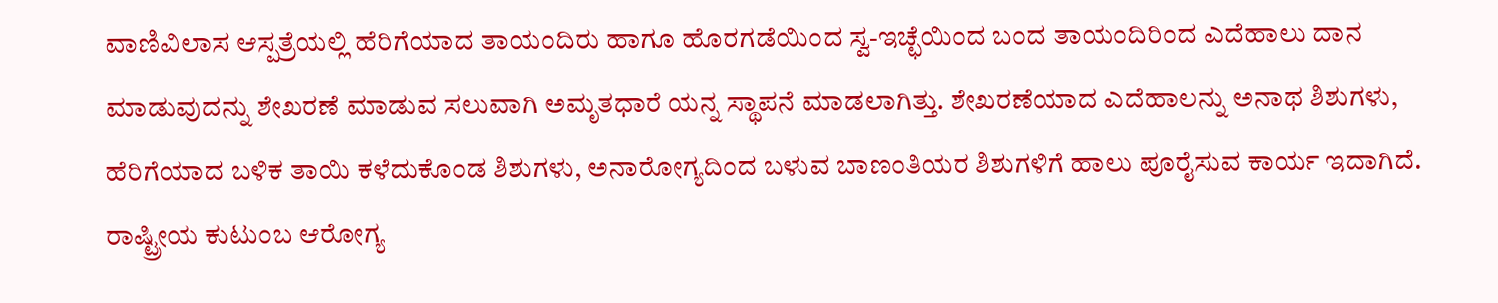ವಾಣಿವಿಲಾಸ ಆಸ್ಪತ್ರೆಯಲ್ಲಿ ಹೆರಿಗೆಯಾದ ತಾಯಂದಿರು ಹಾಗೂ ಹೊರಗಡೆಯಿಂದ ಸ್ವ-ಇಚ್ಛೆಯಿಂದ ಬಂದ ತಾಯಂದಿರಿಂದ ಎದೆಹಾಲು ದಾನ ಮಾಡುವುದನ್ನು ಶೇಖರಣೆ ಮಾಡುವ ಸಲುವಾಗಿ ಅಮೃತಧಾರೆ ಯನ್ನ ಸ್ಥಾಪನೆ ಮಾಡಲಾಗಿತ್ತು. ಶೇಖರಣೆಯಾದ ಎದೆಹಾಲನ್ನು ಅನಾಥ ಶಿಶುಗಳು, ಹೆರಿಗೆಯಾದ ಬಳಿಕ ತಾಯಿ ಕಳೆದುಕೊಂಡ ಶಿಶುಗಳು, ಅನಾರೋಗ್ಯದಿಂದ ಬಳುವ ಬಾಣಂತಿಯರ ಶಿಶುಗಳಿಗೆ ಹಾಲು ಪೂರೈಸುವ ಕಾರ್ಯ ಇದಾಗಿದೆ.
ರಾಷ್ಟ್ರೀಯ ಕುಟುಂಬ ಆರೋಗ್ಯ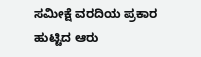ಸಮೀಕ್ಷೆ ವರದಿಯ ಪ್ರಕಾರ ಹುಟ್ಟಿದ ಆರು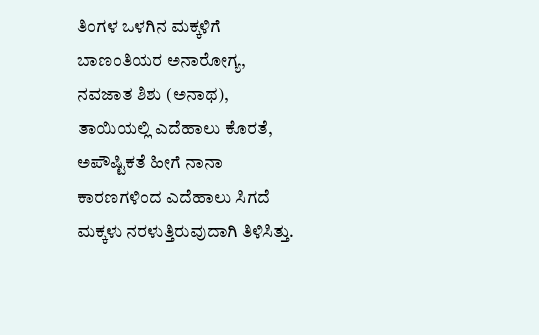ತಿಂಗಳ ಒಳಗಿನ ಮಕ್ಕಳಿಗೆ ಬಾಣಂತಿಯರ ಅನಾರೋಗ್ಯ, ನವಜಾತ ಶಿಶು (ಅನಾಥ), ತಾಯಿಯಲ್ಲಿ ಎದೆಹಾಲು ಕೊರತೆ, ಅಪೌಷ್ಟಿಕತೆ ಹೀಗೆ ನಾನಾ ಕಾರಣಗಳಿಂದ ಎದೆಹಾಲು ಸಿಗದೆ ಮಕ್ಕಳು ನರಳುತ್ತಿರುವುದಾಗಿ ತಿಳಿಸಿತ್ತು.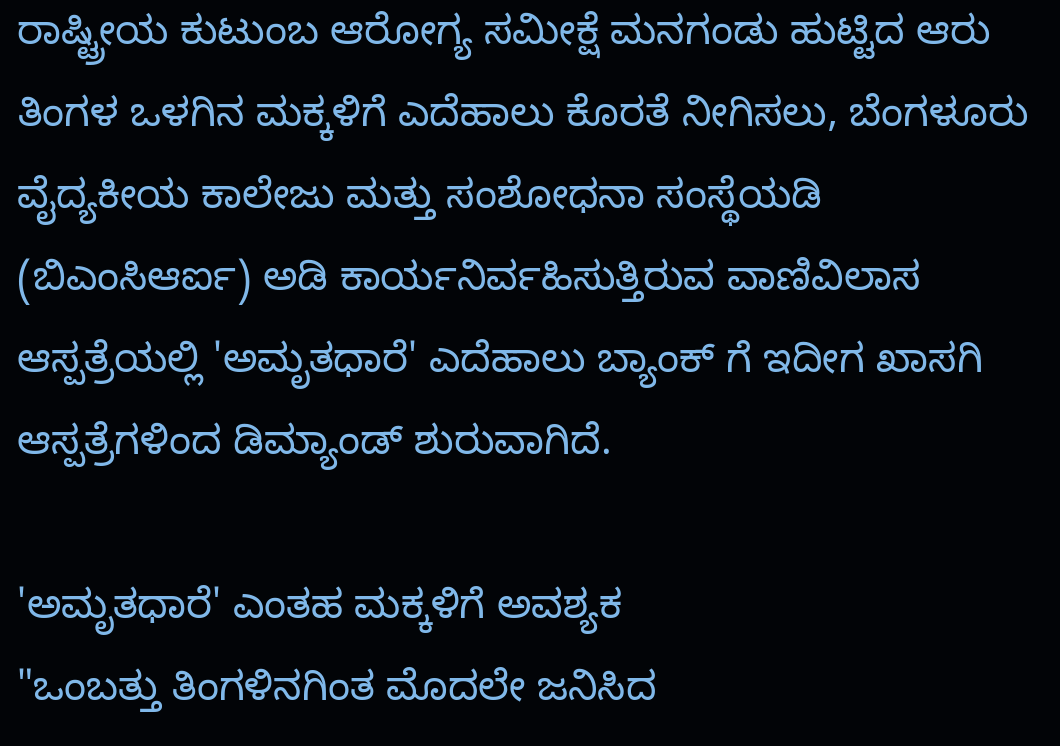ರಾಷ್ಟ್ರೀಯ ಕುಟುಂಬ ಆರೋಗ್ಯ ಸಮೀಕ್ಷೆ ಮನಗಂಡು ಹುಟ್ಟಿದ ಆರು ತಿಂಗಳ ಒಳಗಿನ ಮಕ್ಕಳಿಗೆ ಎದೆಹಾಲು ಕೊರತೆ ನೀಗಿಸಲು, ಬೆಂಗಳೂರು ವೈದ್ಯಕೀಯ ಕಾಲೇಜು ಮತ್ತು ಸಂಶೋಧನಾ ಸಂಸ್ಥೆಯಡಿ (ಬಿಎಂಸಿಆರ್ಐ) ಅಡಿ ಕಾರ್ಯನಿರ್ವಹಿಸುತ್ತಿರುವ ವಾಣಿವಿಲಾಸ ಆಸ್ಪತ್ರೆಯಲ್ಲಿ 'ಅಮೃತಧಾರೆ' ಎದೆಹಾಲು ಬ್ಯಾಂಕ್ ಗೆ ಇದೀಗ ಖಾಸಗಿ ಆಸ್ಪತ್ರೆಗಳಿಂದ ಡಿಮ್ಯಾಂಡ್ ಶುರುವಾಗಿದೆ.

'ಅಮೃತಧಾರೆ' ಎಂತಹ ಮಕ್ಕಳಿಗೆ ಅವಶ್ಯಕ
"ಒಂಬತ್ತು ತಿಂಗಳಿನಗಿಂತ ಮೊದಲೇ ಜನಿಸಿದ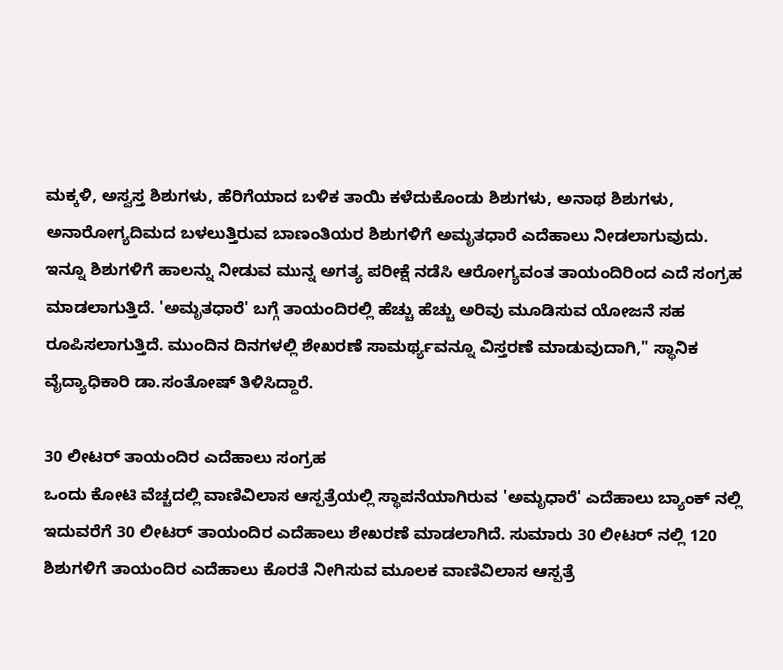ಮಕ್ಕಳಿ, ಅಸ್ವಸ್ತ ಶಿಶುಗಳು, ಹೆರಿಗೆಯಾದ ಬಳಿಕ ತಾಯಿ ಕಳೆದುಕೊಂಡು ಶಿಶುಗಳು, ಅನಾಥ ಶಿಶುಗಳು, ಅನಾರೋಗ್ಯದಿಮದ ಬಳಲುತ್ತಿರುವ ಬಾಣಂತಿಯರ ಶಿಶುಗಳಿಗೆ ಅಮೃತಧಾರೆ ಎದೆಹಾಲು ನೀಡಲಾಗುವುದು. ಇನ್ನೂ ಶಿಶುಗಳಿಗೆ ಹಾಲನ್ನು ನೀಡುವ ಮುನ್ನ ಅಗತ್ಯ ಪರೀಕ್ಷೆ ನಡೆಸಿ ಆರೋಗ್ಯವಂತ ತಾಯಂದಿರಿಂದ ಎದೆ ಸಂಗ್ರಹ ಮಾಡಲಾಗುತ್ತಿದೆ. 'ಅಮೃತಧಾರೆ' ಬಗ್ಗೆ ತಾಯಂದಿರಲ್ಲಿ ಹೆಚ್ಚು ಹೆಚ್ಚು ಅರಿವು ಮೂಡಿಸುವ ಯೋಜನೆ ಸಹ ರೂಪಿಸಲಾಗುತ್ತಿದೆ. ಮುಂದಿನ ದಿನಗಳಲ್ಲಿ ಶೇಖರಣೆ ಸಾಮರ್ಥ್ಯವನ್ನೂ ವಿಸ್ತರಣೆ ಮಾಡುವುದಾಗಿ," ಸ್ಥಾನಿಕ ವೈದ್ಯಾಧಿಕಾರಿ ಡಾ.ಸಂತೋಷ್ ತಿಳಿಸಿದ್ದಾರೆ.

30 ಲೀಟರ್ ತಾಯಂದಿರ ಎದೆಹಾಲು ಸಂಗ್ರಹ
ಒಂದು ಕೋಟಿ ವೆಚ್ಚದಲ್ಲಿ ವಾಣಿವಿಲಾಸ ಆಸ್ಪತ್ರೆಯಲ್ಲಿ ಸ್ಥಾಪನೆಯಾಗಿರುವ 'ಅಮೃಧಾರೆ' ಎದೆಹಾಲು ಬ್ಯಾಂಕ್ ನಲ್ಲಿ ಇದುವರೆಗೆ 30 ಲೀಟರ್ ತಾಯಂದಿರ ಎದೆಹಾಲು ಶೇಖರಣೆ ಮಾಡಲಾಗಿದೆ. ಸುಮಾರು 30 ಲೀಟರ್ ನಲ್ಲಿ 120 ಶಿಶುಗಳಿಗೆ ತಾಯಂದಿರ ಎದೆಹಾಲು ಕೊರತೆ ನೀಗಿಸುವ ಮೂಲಕ ವಾಣಿವಿಲಾಸ ಆಸ್ಪತ್ರೆ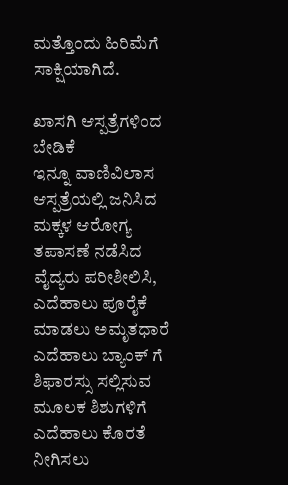ಮತ್ತೊಂದು ಹಿರಿಮೆಗೆ ಸಾಕ್ಷಿಯಾಗಿದೆ.

ಖಾಸಗಿ ಆಸ್ಪತ್ರೆಗಳಿಂದ ಬೇಡಿಕೆ
ಇನ್ನೂ ವಾಣಿವಿಲಾಸ ಆಸ್ಪತ್ರೆಯಲ್ಲಿ ಜನಿಸಿದ ಮಕ್ಕಳ ಆರೋಗ್ಯ ತಪಾಸಣೆ ನಡೆಸಿದ ವೈದ್ಯರು ಪರೀಶೀಲಿಸಿ, ಎದೆಹಾಲು ಪೂರೈಕೆ ಮಾಡಲು ಅಮೃತಧಾರೆ ಎದೆಹಾಲು ಬ್ಯಾಂಕ್ ಗೆ ಶಿಫಾರಸ್ಸು ಸಲ್ಲಿಸುವ ಮೂಲಕ ಶಿಶುಗಳಿಗೆ ಎದೆಹಾಲು ಕೊರತೆ ನೀಗಿಸಲು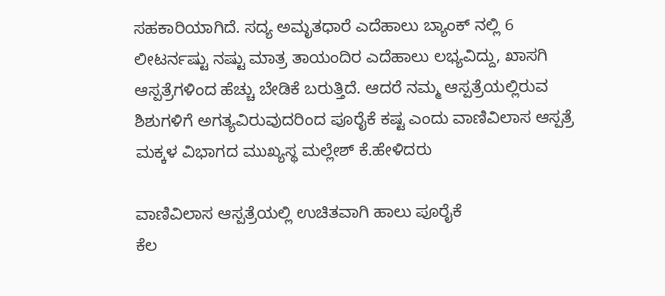ಸಹಕಾರಿಯಾಗಿದೆ. ಸದ್ಯ ಅಮೃತಧಾರೆ ಎದೆಹಾಲು ಬ್ಯಾಂಕ್ ನಲ್ಲಿ 6 ಲೀಟರ್ನಷ್ಟು ನಷ್ಟು ಮಾತ್ರ ತಾಯಂದಿರ ಎದೆಹಾಲು ಲಭ್ಯವಿದ್ದು, ಖಾಸಗಿ ಆಸ್ಪತ್ರೆಗಳಿಂದ ಹೆಚ್ಚು ಬೇಡಿಕೆ ಬರುತ್ತಿದೆ. ಆದರೆ ನಮ್ಮ ಆಸ್ಪತ್ರೆಯಲ್ಲಿರುವ ಶಿಶುಗಳಿಗೆ ಅಗತ್ಯವಿರುವುದರಿಂದ ಪೂರೈಕೆ ಕಷ್ಟ ಎಂದು ವಾಣಿವಿಲಾಸ ಆಸ್ಪತ್ರೆ ಮಕ್ಕಳ ವಿಭಾಗದ ಮುಖ್ಯಸ್ಥ ಮಲ್ಲೇಶ್ ಕೆ.ಹೇಳಿದರು

ವಾಣಿವಿಲಾಸ ಆಸ್ಪತ್ರೆಯಲ್ಲಿ ಉಚಿತವಾಗಿ ಹಾಲು ಪೂರೈಕೆ
ಕೆಲ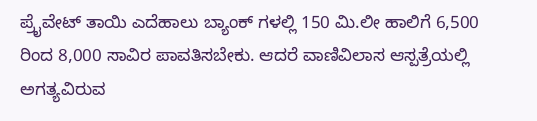ಪ್ರೈವೇಟ್ ತಾಯಿ ಎದೆಹಾಲು ಬ್ಯಾಂಕ್ ಗಳಲ್ಲಿ 150 ಮಿ.ಲೀ ಹಾಲಿಗೆ 6,500 ರಿಂದ 8,000 ಸಾವಿರ ಪಾವತಿಸಬೇಕು. ಆದರೆ ವಾಣಿವಿಲಾಸ ಆಸ್ಪತ್ರೆಯಲ್ಲಿ ಅಗತ್ಯವಿರುವ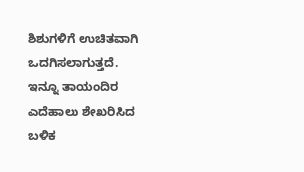ಶಿಶುಗಳಿಗೆ ಉಚಿತವಾಗಿ ಒದಗಿಸಲಾಗುತ್ತದೆ. ಇನ್ನೂ ತಾಯಂದಿರ ಎದೆಹಾಲು ಶೇಖರಿಸಿದ ಬಳಿಕ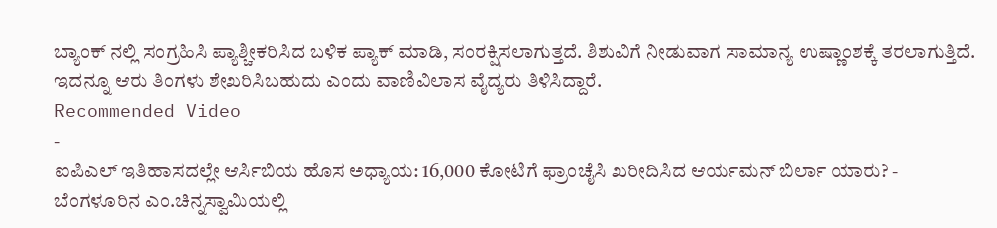ಬ್ಯಾಂಕ್ ನಲ್ಲಿ ಸಂಗ್ರಹಿಸಿ ಪ್ಯಾಶ್ಚೀಕರಿಸಿದ ಬಳಿಕ ಪ್ಯಾಕ್ ಮಾಡಿ, ಸಂರಕ್ಷಿಸಲಾಗುತ್ತದೆ. ಶಿಶುವಿಗೆ ನೀಡುವಾಗ ಸಾಮಾನ್ಯ ಉಷ್ಣಾಂಶಕ್ಕೆ ತರಲಾಗುತ್ತಿದೆ. ಇದನ್ನೂ ಆರು ತಿಂಗಳು ಶೇಖರಿಸಿಬಹುದು ಎಂದು ವಾಣಿವಿಲಾಸ ವೈದ್ಯರು ತಿಳಿಸಿದ್ದಾರೆ.
Recommended Video
-
ಐಪಿಎಲ್ ಇತಿಹಾಸದಲ್ಲೇ ಆರ್ಸಿಬಿಯ ಹೊಸ ಅಧ್ಯಾಯ: 16,000 ಕೋಟಿಗೆ ಫ್ರಾಂಚೈಸಿ ಖರೀದಿಸಿದ ಆರ್ಯಮನ್ ಬಿರ್ಲಾ ಯಾರು? -
ಬೆಂಗಳೂರಿನ ಎಂ.ಚಿನ್ನಸ್ವಾಮಿಯಲ್ಲಿ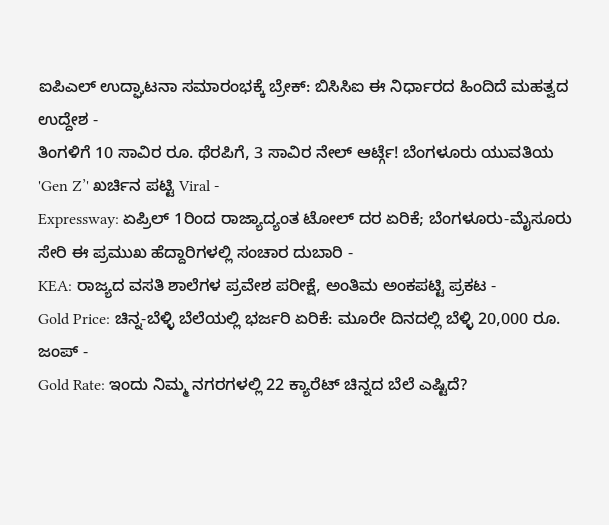ಐಪಿಎಲ್ ಉದ್ಘಾಟನಾ ಸಮಾರಂಭಕ್ಕೆ ಬ್ರೇಕ್: ಬಿಸಿಸಿಐ ಈ ನಿರ್ಧಾರದ ಹಿಂದಿದೆ ಮಹತ್ವದ ಉದ್ದೇಶ -
ತಿಂಗಳಿಗೆ 10 ಸಾವಿರ ರೂ. ಥೆರಪಿಗೆ, 3 ಸಾವಿರ ನೇಲ್ ಆರ್ಟ್ಗೆ! ಬೆಂಗಳೂರು ಯುವತಿಯ 'Gen Z’' ಖರ್ಚಿನ ಪಟ್ಟಿ Viral -
Expressway: ಏಪ್ರಿಲ್ 1ರಿಂದ ರಾಜ್ಯಾದ್ಯಂತ ಟೋಲ್ ದರ ಏರಿಕೆ; ಬೆಂಗಳೂರು-ಮೈಸೂರು ಸೇರಿ ಈ ಪ್ರಮುಖ ಹೆದ್ದಾರಿಗಳಲ್ಲಿ ಸಂಚಾರ ದುಬಾರಿ -
KEA: ರಾಜ್ಯದ ವಸತಿ ಶಾಲೆಗಳ ಪ್ರವೇಶ ಪರೀಕ್ಷೆ, ಅಂತಿಮ ಅಂಕಪಟ್ಟಿ ಪ್ರಕಟ -
Gold Price: ಚಿನ್ನ-ಬೆಳ್ಳಿ ಬೆಲೆಯಲ್ಲಿ ಭರ್ಜರಿ ಏರಿಕೆ: ಮೂರೇ ದಿನದಲ್ಲಿ ಬೆಳ್ಳಿ 20,000 ರೂ. ಜಂಪ್ -
Gold Rate: ಇಂದು ನಿಮ್ಮ ನಗರಗಳಲ್ಲಿ 22 ಕ್ಯಾರೆಟ್ ಚಿನ್ನದ ಬೆಲೆ ಎಷ್ಟಿದೆ?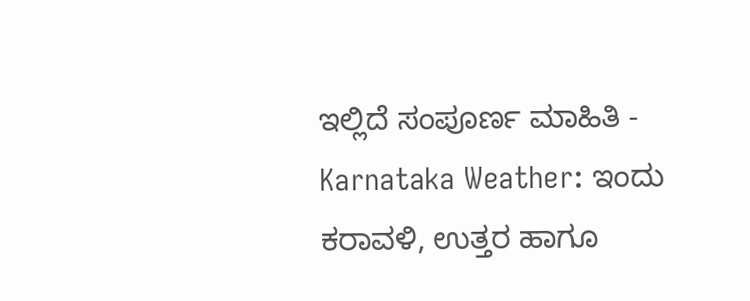ಇಲ್ಲಿದೆ ಸಂಪೂರ್ಣ ಮಾಹಿತಿ -
Karnataka Weather: ಇಂದು ಕರಾವಳಿ, ಉತ್ತರ ಹಾಗೂ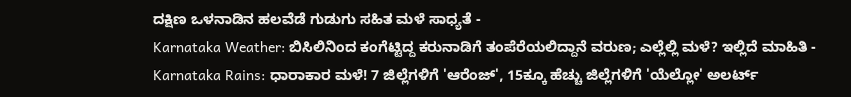ದಕ್ಷಿಣ ಒಳನಾಡಿನ ಹಲವೆಡೆ ಗುಡುಗು ಸಹಿತ ಮಳೆ ಸಾಧ್ಯತೆ -
Karnataka Weather: ಬಿಸಿಲಿನಿಂದ ಕಂಗೆಟ್ಟಿದ್ದ ಕರುನಾಡಿಗೆ ತಂಪೆರೆಯಲಿದ್ದಾನೆ ವರುಣ; ಎಲ್ಲೆಲ್ಲಿ ಮಳೆ? ಇಲ್ಲಿದೆ ಮಾಹಿತಿ -
Karnataka Rains: ಧಾರಾಕಾರ ಮಳೆ! 7 ಜಿಲ್ಲೆಗಳಿಗೆ 'ಆರೆಂಜ್', 15ಕ್ಕೂ ಹೆಚ್ಚು ಜಿಲ್ಲೆಗಳಿಗೆ 'ಯೆಲ್ಲೋ' ಅಲರ್ಟ್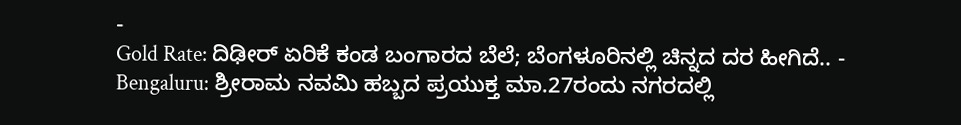-
Gold Rate: ದಿಢೀರ್ ಏರಿಕೆ ಕಂಡ ಬಂಗಾರದ ಬೆಲೆ; ಬೆಂಗಳೂರಿನಲ್ಲಿ ಚಿನ್ನದ ದರ ಹೀಗಿದೆ.. -
Bengaluru: ಶ್ರೀರಾಮ ನವಮಿ ಹಬ್ಬದ ಪ್ರಯುಕ್ತ ಮಾ.27ರಂದು ನಗರದಲ್ಲಿ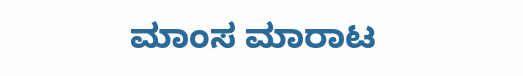ಮಾಂಸ ಮಾರಾಟ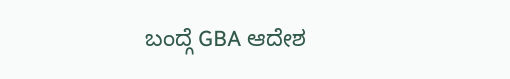ಬಂದ್ಗೆ GBA ಆದೇಶ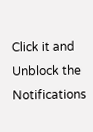Click it and Unblock the Notifications